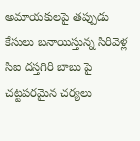అమాయకులపై తప్పుడు కేసులు బనాయిస్తున్న సిరివెళ్ల సిఐ దస్తగిరి బాబు పై చట్టపరమైన చర్యలు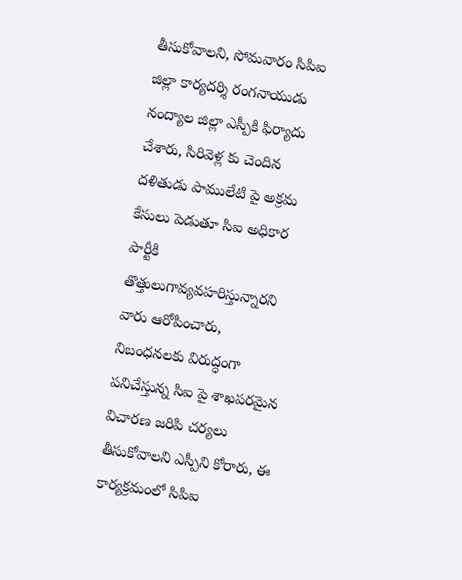తీసుకోవాలని, సోమవారం సిపిఐ జిల్లా కార్యదర్శి రంగనాయుడు నంద్యాల జిల్లా ఎస్పీకి ఫిర్యాదు చేశారు, సిరివెళ్ల కు చెందిన దళితుడు పాములేటి పై అక్రమ కేసులు పెడుతూ సిఐ అధికార పార్టీకి తొత్తులుగావ్యవహరిస్తున్నారని వారు ఆరోపించారు, నిబంధనలకు విరుద్ధంగా పనిచేస్తున్న సిఐ పై శాఖపరమైన విచారణ జరిపి చర్యలు తీసుకోవాలని ఎస్పీని కోరారు, ఈ కార్యక్రమంలో సిపిఐ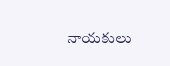నాయకులు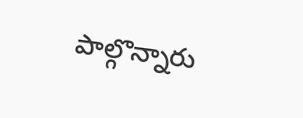పాల్గొన్నారు